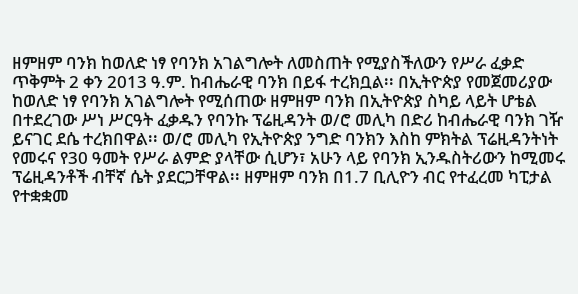ዘምዘም ባንክ ከወለድ ነፃ የባንክ አገልግሎት ለመስጠት የሚያስችለውን የሥራ ፈቃድ ጥቅምት 2 ቀን 2013 ዓ.ም. ከብሔራዊ ባንክ በይፋ ተረክቧል፡፡ በኢትዮጵያ የመጀመሪያው ከወለድ ነፃ የባንክ አገልግሎት የሚሰጠው ዘምዘም ባንክ በኢትዮጵያ ስካይ ላይት ሆቴል በተደረገው ሥነ ሥርዓት ፈቃዱን የባንኩ ፕሬዚዳንት ወ/ሮ መሊካ በድሪ ከብሔራዊ ባንክ ገዥ ይናገር ደሴ ተረክበዋል፡፡ ወ/ሮ መሊካ የኢትዮጵያ ንግድ ባንክን እስከ ምክትል ፕሬዚዳንትነት የመሩና የ30 ዓመት የሥራ ልምድ ያላቸው ሲሆን፣ አሁን ላይ የባንክ ኢንዱስትሪውን ከሚመሩ ፕሬዚዳንቶች ብቸኛ ሴት ያደርጋቸዋል፡፡ ዘምዘም ባንክ በ1.7 ቢሊዮን ብር የተፈረመ ካፒታል የተቋቋመ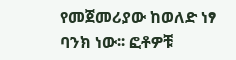የመጀመሪያው ከወለድ ነፃ ባንክ ነው፡፡ ፎቶዎቹ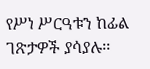የሥነ ሥርዓቱን ከፊል ገጽታዎች ያሳያሉ፡፡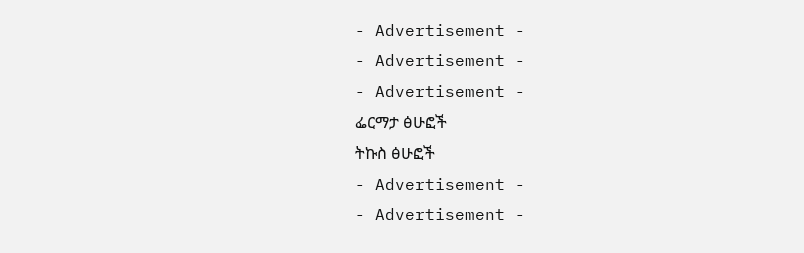- Advertisement -
- Advertisement -
- Advertisement -
ፌርማታ ፅሁፎች
ትኩስ ፅሁፎች
- Advertisement -
- Advertisement -